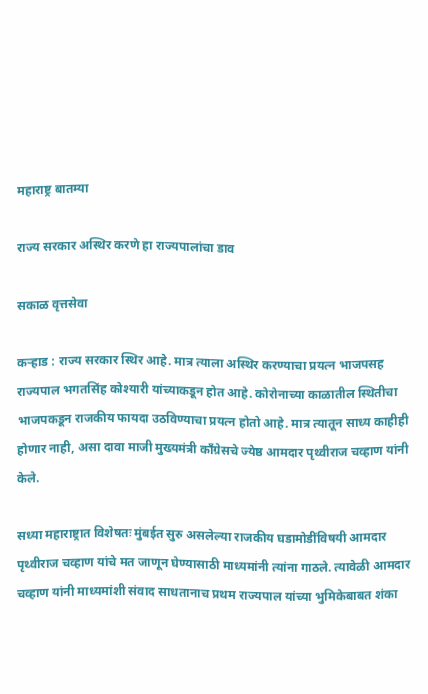महाराष्ट्र बातम्या

राज्य सरकार अस्थिर करणे हा राज्यपालांचा डाव

सकाळ वृत्तसेवा

कऱ्हाड : राज्य सरकार स्थिर आहे. मात्र त्याला अस्थिर करण्याचा प्रयत्न भाजपसह राज्यपाल भगतसिंह कोश्यारी यांच्याकडून होत आहे. कोरोनाच्या काळातील स्थितीचा भाजपकडून राजकीय फायदा उठविण्याचा प्रयत्न होतो आहे. मात्र त्यातून साध्य काहीही होणार नाही, असा दावा माजी मुख्यमंत्री कॉंग्रेसचे ज्येष्ठ आमदार पृथ्वीराज चव्हाण यांनी केले.

सध्या महाराष्ट्रात विशेषतः मुंबईत सुरु असलेल्या राजकीय घडामोडींविषयी आमदार पृथ्वीराज चव्हाण यांचे मत जाणून घेण्यासाठी माध्यमांनी त्यांना गाठले. त्यावेळी आमदार चव्हाण यांनी माध्यमांशी संवाद साधतानाच प्रथम राज्यपाल यांच्या भुमिकेबाबत शंका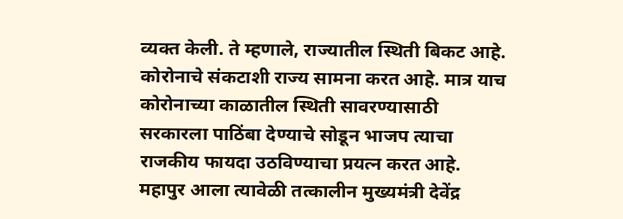व्यक्त केली. ते म्हणाले, राज्यातील स्थिती बिकट आहे. कोरोनाचे संकटाशी राज्य सामना करत आहे. मात्र याच कोरोनाच्या काळातील स्थिती सावरण्यासाठी सरकारला पाठिंबा देण्याचे सोडून भाजप त्याचा राजकीय फायदा उठविण्याचा प्रयत्न करत आहे. महापुर आला त्यावेळी तत्कालीन मुख्यमंत्री देवेंद्र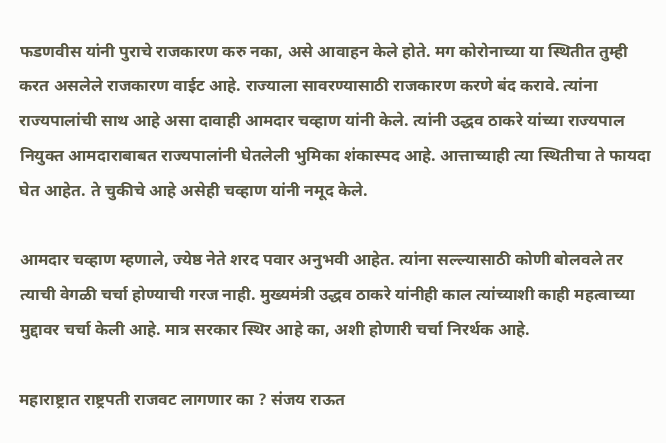फडणवीस यांनी पुराचे राजकारण करु नका, असे आवाहन केले होते. मग कोरोनाच्या या स्थितीत तुम्ही करत असलेले राजकारण वाईट आहे. राज्याला सावरण्यासाठी राजकारण करणे बंद करावे. त्यांना राज्यपालांची साथ आहे असा दावाही आमदार चव्हाण यांनी केले. त्यांनी उद्धव ठाकरे यांच्या राज्यपाल नियुक्त आमदाराबाबत राज्यपालांनी घेतलेली भुमिका शंकास्पद आहे. आत्ताच्याही त्या स्थितीचा ते फायदा घेत आहेत. ते चुकीचे आहे असेही चव्हाण यांनी नमूद केले.

आमदार चव्हाण म्हणाले, ज्येष्ठ नेते शरद पवार अनुभवी आहेत. त्यांना सल्ल्यासाठी कोणी बोलवले तर त्याची वेगळी चर्चा होण्याची गरज नाही. मुख्यमंत्री उद्धव ठाकरे यांनीही काल त्यांच्याशी काही महत्वाच्या मुद्दावर चर्चा केली आहे. मात्र सरकार स्थिर आहे का, अशी होणारी चर्चा निरर्थक आहे.

महाराष्ट्रात राष्ट्रपती राजवट लागणार का ? संजय राऊत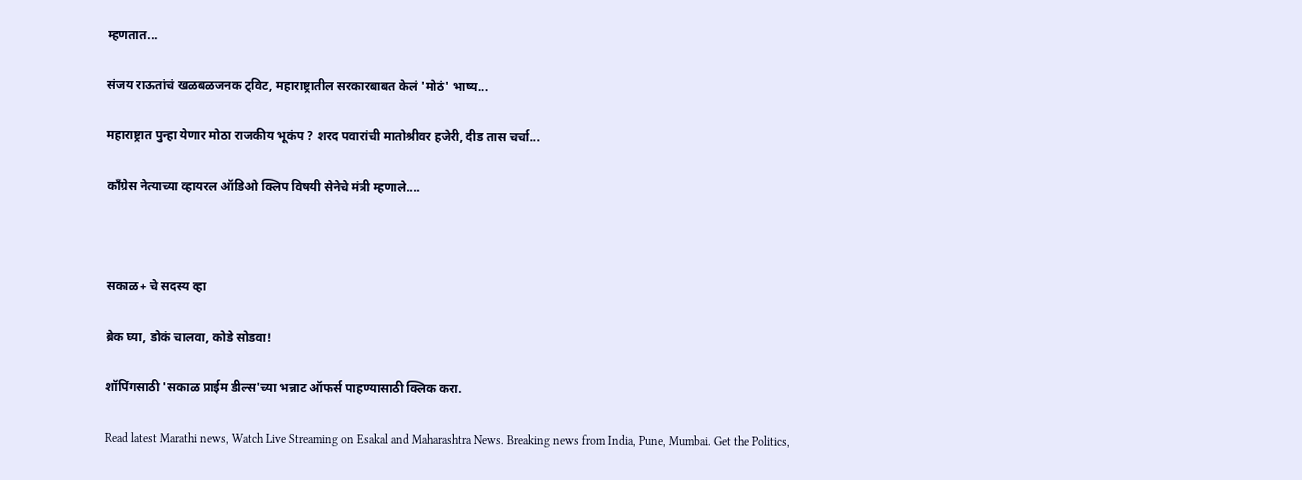म्हणतात...

संजय राऊतांचं खळबळजनक ट्विट, महाराष्ट्रातील सरकारबाबत केलं 'मोठं' भाष्य...

महाराष्ट्रात पुन्हा येणार मोठा राजकीय भूकंप ? शरद पवारांची मातोश्रीवर हजेरी, दीड तास चर्चा...

कॉंग्रेस नेत्याच्या व्हायरल ऑडिओ क्लिप विषयी सेनेचे मंत्री म्हणाले....



सकाळ+ चे सदस्य व्हा

ब्रेक घ्या, डोकं चालवा, कोडे सोडवा!

शॉपिंगसाठी 'सकाळ प्राईम डील्स'च्या भन्नाट ऑफर्स पाहण्यासाठी क्लिक करा.

Read latest Marathi news, Watch Live Streaming on Esakal and Maharashtra News. Breaking news from India, Pune, Mumbai. Get the Politics,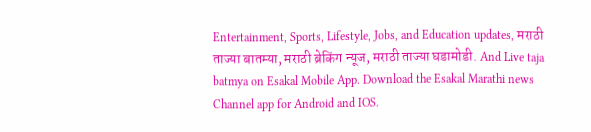Entertainment, Sports, Lifestyle, Jobs, and Education updates, मराठी ताज्या बातम्या, मराठी ब्रेकिंग न्यूज, मराठी ताज्या घडामोडी. And Live taja batmya on Esakal Mobile App. Download the Esakal Marathi news Channel app for Android and IOS.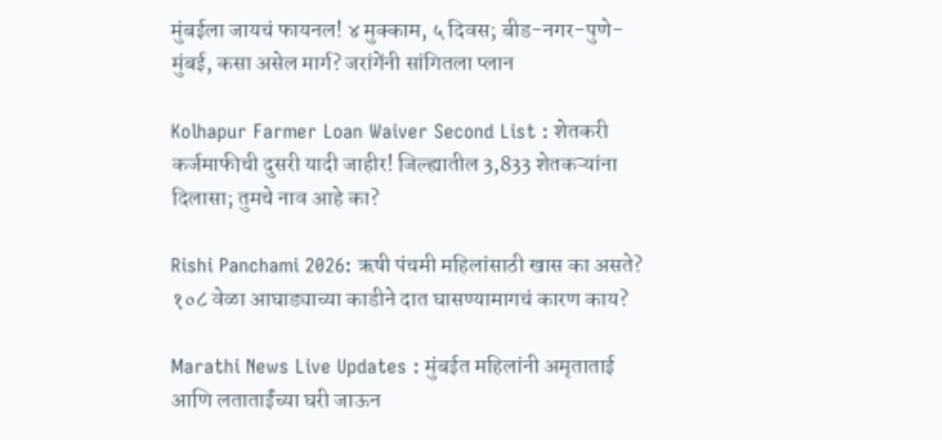मुंबईला जायचं फायनल! ४ मुक्काम, ५ दिवस; बीड-नगर-पुणे-मुंबई, कसा असेल मार्ग? जरांगेंनी सांगितला प्लान

Kolhapur Farmer Loan Waiver Second List : शेतकरी कर्जमाफीची दुसरी यादी जाहीर! जिल्ह्यातील 3,833 शेतकऱ्यांना दिलासा; तुमचे नाव आहे का?

Rishi Panchami 2026: ऋषी पंचमी महिलांसाठी खास का असते? १०८ वेळा आघाड्याच्या काडीने दात घासण्यामागचं कारण काय?

Marathi News Live Updates : मुंबईत महिलांनी अमृताताई आणि लताताईंच्या घरी जाऊन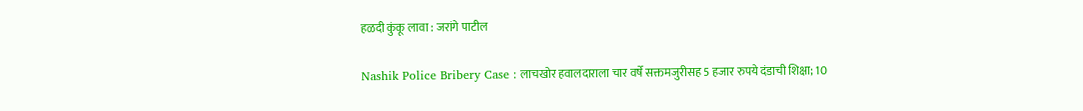हळदी कुंकू लावा : जरांगे पाटील

Nashik Police Bribery Case : लाचखोर हवालदाराला चार वर्षे सक्तमजुरीसह 5 हजार रुपये दंडाची शिक्षा; 10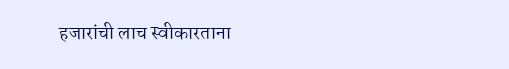हजारांची लाच स्वीकारताना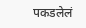पकडलेलं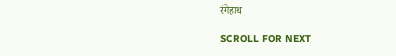रंगेहाथ

SCROLL FOR NEXT